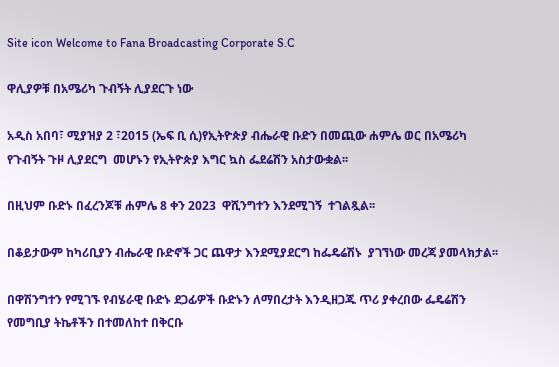Site icon Welcome to Fana Broadcasting Corporate S.C

ዋሊያዎቹ በአሜሪካ ጉብኝት ሊያደርጉ ነው

አዲስ አበባ፣ ሚያዝያ 2 ፣2015 (ኤፍ ቢ ሲ)የኢትዮጵያ ብሔራዊ ቡድን በመጪው ሐምሌ ወር በአሜሪካ የጉብኝት ጉዞ ሊያደርግ  መሆኑን የኢትዮጵያ እግር ኳስ ፌደሬሽን አስታውቋል፡፡

በዚህም ቡድኑ በፈረንጆቹ ሐምሌ 8 ቀን 2023  ዋሺንግተን እንደሚገኝ  ተገልጿል፡፡

በቆይታውም ከካሪቢያን ብሔራዊ ቡድኖች ጋር ጨዋታ እንደሚያደርግ ከፌዴሬሽኑ  ያገኘነው መረጃ ያመላክታል፡፡

በዋሽንግተን የሚገኙ የብሄራዊ ቡድኑ ደጋፊዎች ቡድኑን ለማበረታት እንዲዘጋጁ ጥሪ ያቀረበው ፌዴሬሽን የመግቢያ ትኬቶችን በተመለከተ በቅርቡ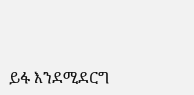ይፋ እንደሚደርግ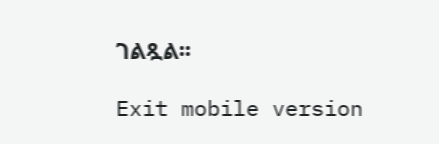ገልጿል፡፡

Exit mobile version